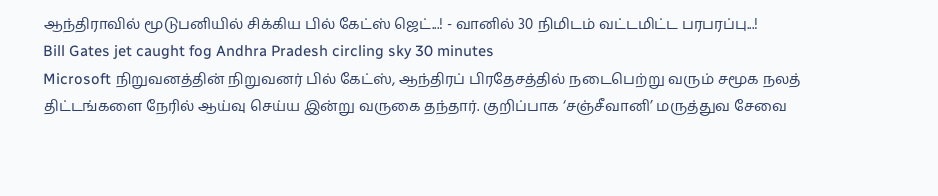ஆந்திராவில் மூடுபனியில் சிக்கிய பில் கேட்ஸ் ஜெட்...! - வானில் 30 நிமிடம் வட்டமிட்ட பரபரப்பு...!
Bill Gates jet caught fog Andhra Pradesh circling sky 30 minutes
Microsoft நிறுவனத்தின் நிறுவனர் பில் கேட்ஸ், ஆந்திரப் பிரதேசத்தில் நடைபெற்று வரும் சமூக நலத் திட்டங்களை நேரில் ஆய்வு செய்ய இன்று வருகை தந்தார். குறிப்பாக ‘சஞ்சீவானி’ மருத்துவ சேவை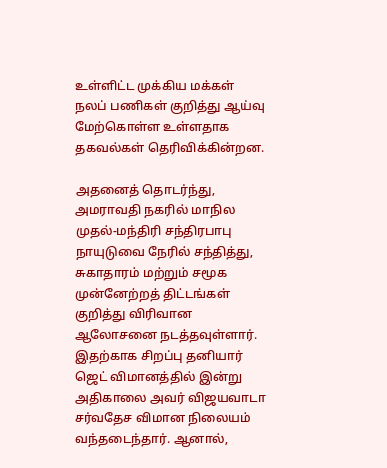உள்ளிட்ட முக்கிய மக்கள் நலப் பணிகள் குறித்து ஆய்வு மேற்கொள்ள உள்ளதாக தகவல்கள் தெரிவிக்கின்றன.

அதனைத் தொடர்ந்து, அமராவதி நகரில் மாநில முதல்-மந்திரி சந்திரபாபு நாயுடுவை நேரில் சந்தித்து, சுகாதாரம் மற்றும் சமூக முன்னேற்றத் திட்டங்கள் குறித்து விரிவான ஆலோசனை நடத்தவுள்ளார்.
இதற்காக சிறப்பு தனியார் ஜெட் விமானத்தில் இன்று அதிகாலை அவர் விஜயவாடா சர்வதேச விமான நிலையம் வந்தடைந்தார். ஆனால்,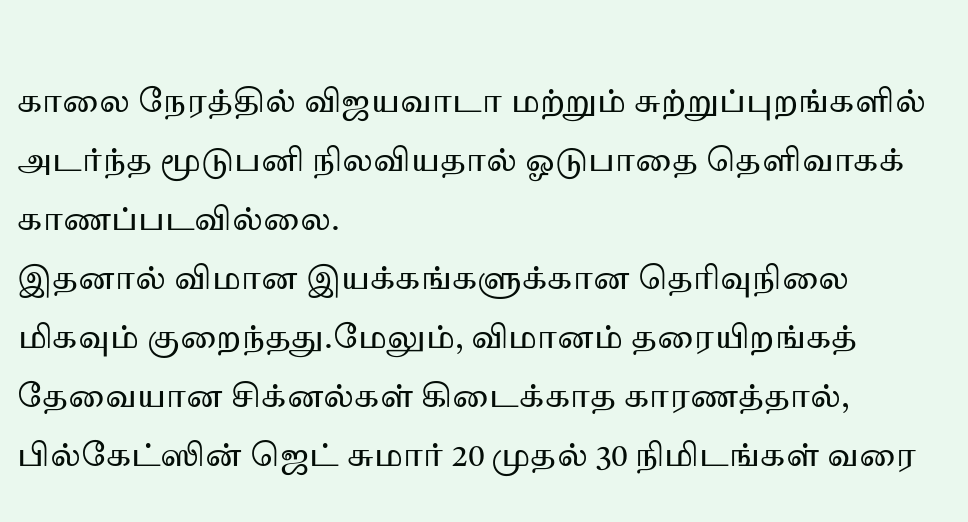காலை நேரத்தில் விஜயவாடா மற்றும் சுற்றுப்புறங்களில் அடர்ந்த மூடுபனி நிலவியதால் ஓடுபாதை தெளிவாகக் காணப்படவில்லை.
இதனால் விமான இயக்கங்களுக்கான தெரிவுநிலை மிகவும் குறைந்தது.மேலும், விமானம் தரையிறங்கத் தேவையான சிக்னல்கள் கிடைக்காத காரணத்தால், பில்கேட்ஸின் ஜெட் சுமார் 20 முதல் 30 நிமிடங்கள் வரை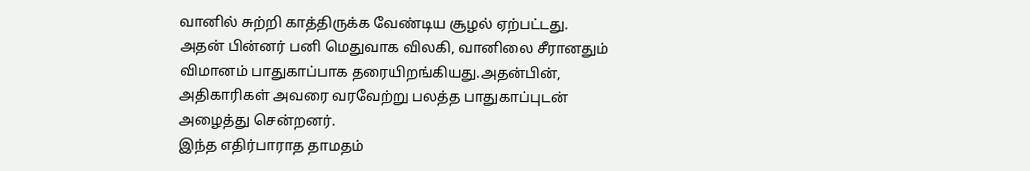வானில் சுற்றி காத்திருக்க வேண்டிய சூழல் ஏற்பட்டது.
அதன் பின்னர் பனி மெதுவாக விலகி, வானிலை சீரானதும் விமானம் பாதுகாப்பாக தரையிறங்கியது.அதன்பின், அதிகாரிகள் அவரை வரவேற்று பலத்த பாதுகாப்புடன் அழைத்து சென்றனர்.
இந்த எதிர்பாராத தாமதம்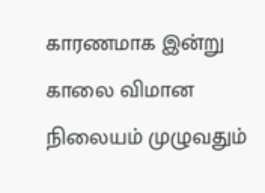காரணமாக இன்று காலை விமான நிலையம் முழுவதும்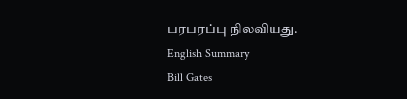பரபரப்பு நிலவியது.
English Summary
Bill Gates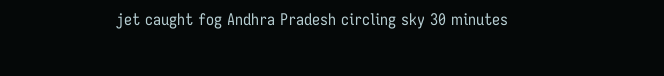jet caught fog Andhra Pradesh circling sky 30 minutes